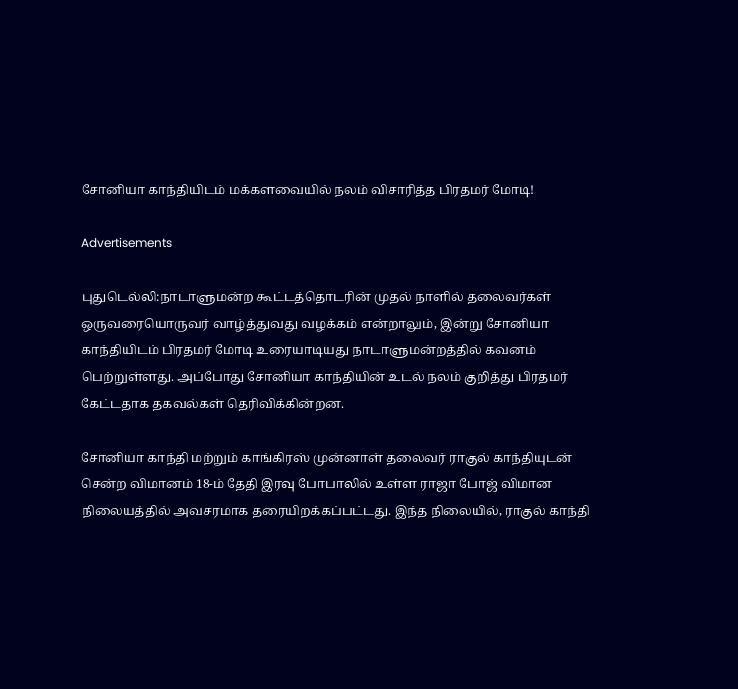சோனியா காந்தியிடம் மக்களவையில் நலம் விசாரித்த பிரதமர் மோடி!

Advertisements

புதுடெல்லி:நாடாளுமன்ற கூட்டத்தொடரின் முதல் நாளில் தலைவர்கள் ஒருவரையொருவர் வாழ்த்துவது வழக்கம் என்றாலும், இன்று சோனியா காந்தியிடம் பிரதமர் மோடி உரையாடியது நாடாளுமன்றத்தில் கவனம் பெற்றுள்ளது. அப்போது சோனியா காந்தியின் உடல் நலம் குறித்து பிரதமர் கேட்டதாக தகவல்கள் தெரிவிக்கின்றன.

சோனியா காந்தி மற்றும் காங்கிரஸ் முன்னாள் தலைவர் ராகுல் காந்தியுடன் சென்ற விமானம் 18-ம் தேதி இரவு போபாலில் உள்ள ராஜா போஜ் விமான நிலையத்தில் அவசரமாக தரையிறக்கப்பட்டது. இந்த நிலையில், ராகுல் காந்தி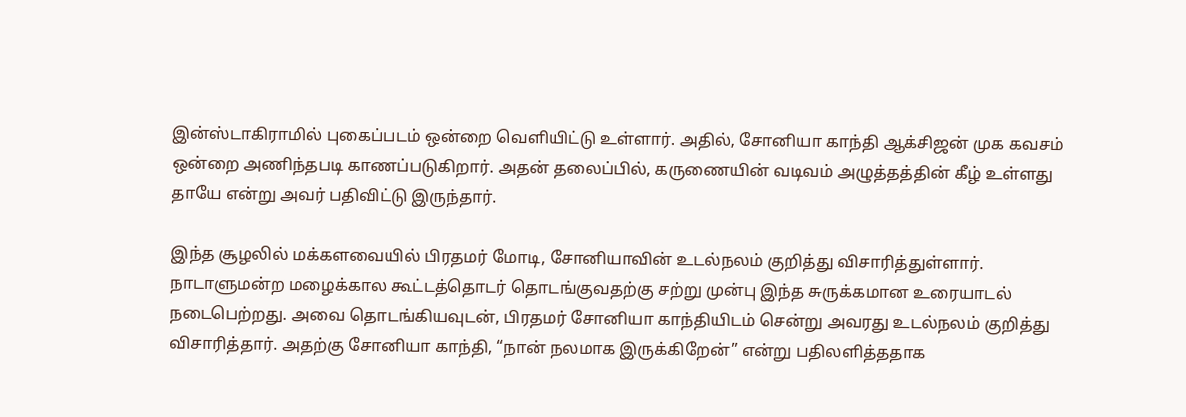இன்ஸ்டாகிராமில் புகைப்படம் ஒன்றை வெளியிட்டு உள்ளார். அதில், சோனியா காந்தி ஆக்சிஜன் முக கவசம் ஒன்றை அணிந்தபடி காணப்படுகிறார். அதன் தலைப்பில், கருணையின் வடிவம் அழுத்தத்தின் கீழ் உள்ளது தாயே என்று அவர் பதிவிட்டு இருந்தார்.

இந்த சூழலில் மக்களவையில் பிரதமர் மோடி, சோனியாவின் உடல்நலம் குறித்து விசாரித்துள்ளார். நாடாளுமன்ற மழைக்கால கூட்டத்தொடர் தொடங்குவதற்கு சற்று முன்பு இந்த சுருக்கமான உரையாடல் நடைபெற்றது. அவை தொடங்கியவுடன், பிரதமர் சோனியா காந்தியிடம் சென்று அவரது உடல்நலம் குறித்து விசாரித்தார். அதற்கு சோனியா காந்தி, “நான் நலமாக இருக்கிறேன்” என்று பதிலளித்ததாக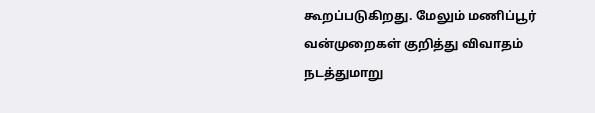கூறப்படுகிறது. மேலும் மணிப்பூர் வன்முறைகள் குறித்து விவாதம் நடத்துமாறு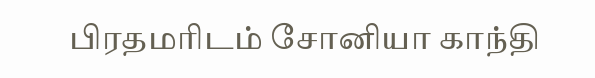பிரதமரிடம் சோனியா காந்தி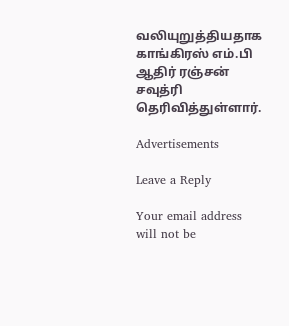வலியுறுத்தியதாக காங்கிரஸ் எம்.பி ஆதிர் ரஞ்சன் சவுத்ரி தெரிவித்துள்ளார்.

Advertisements

Leave a Reply

Your email address will not be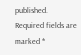published. Required fields are marked *